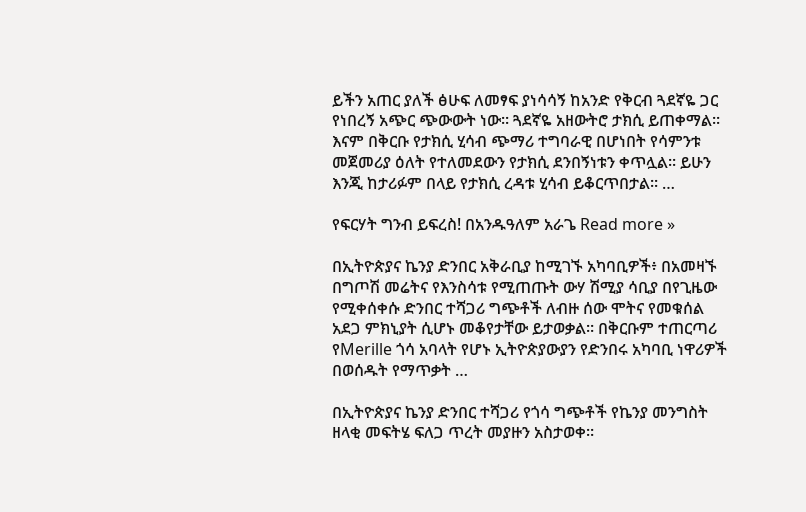ይችን አጠር ያለች ፅሁፍ ለመፃፍ ያነሳሳኝ ከአንድ የቅርብ ጓደኛዬ ጋር የነበረኝ አጭር ጭውውት ነው፡፡ ጓደኛዬ አዘውትሮ ታክሲ ይጠቀማል፡፡ እናም በቅርቡ የታክሲ ሂሳብ ጭማሪ ተግባራዊ በሆነበት የሳምንቱ መጀመሪያ ዕለት የተለመደውን የታክሲ ደንበኝነቱን ቀጥሏል፡፡ ይሁን እንጂ ከታሪፉም በላይ የታክሲ ረዳቱ ሂሳብ ይቆርጥበታል፡፡ …

የፍርሃት ግንብ ይፍረስ! በአንዱዓለም አራጌ Read more »

በኢትዮጵያና ኬንያ ድንበር አቅራቢያ ከሚገኙ አካባቢዎች፥ በአመዛኙ በግጦሽ መሬትና የእንስሳቱ የሚጠጡት ውሃ ሽሚያ ሳቢያ በየጊዜው የሚቀሰቀሱ ድንበር ተሻጋሪ ግጭቶች ለብዙ ሰው ሞትና የመቁሰል አደጋ ምክኒያት ሲሆኑ መቆየታቸው ይታወቃል። በቅርቡም ተጠርጣሪ የMerille ጎሳ አባላት የሆኑ ኢትዮጵያውያን የድንበሩ አካባቢ ነዋሪዎች በወሰዱት የማጥቃት …

በኢትዮጵያና ኬንያ ድንበር ተሻጋሪ የጎሳ ግጭቶች የኬንያ መንግስት ዘላቂ መፍትሄ ፍለጋ ጥረት መያዙን አስታወቀ።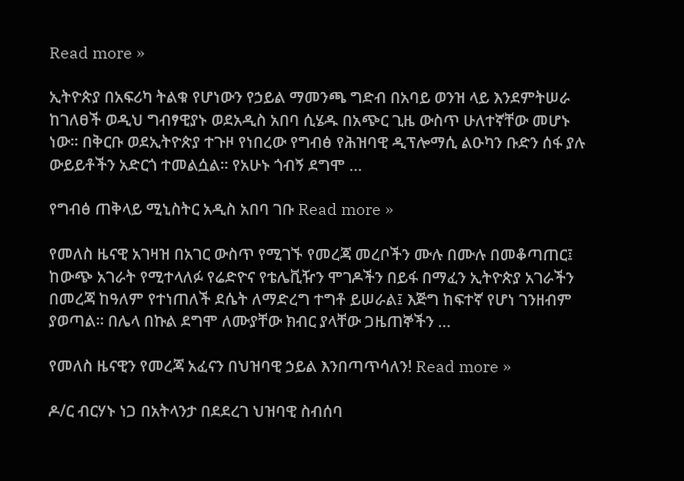Read more »

ኢትዮጵያ በአፍሪካ ትልቁ የሆነውን የኃይል ማመንጫ ግድብ በአባይ ወንዝ ላይ እንደምትሠራ ከገለፀች ወዲህ ግብፃዊያኑ ወደአዲስ አበባ ሲሄዱ በአጭር ጊዜ ውስጥ ሁለተኛቸው መሆኑ ነው፡፡ በቅርቡ ወደኢትዮጵያ ተጉዞ የነበረው የግብፅ የሕዝባዊ ዲፕሎማሲ ልዑካን ቡድን ሰፋ ያሉ ውይይቶችን አድርጎ ተመልሷል፡፡ የአሁኑ ጎብኝ ደግሞ …

የግብፅ ጠቅላይ ሚኒስትር አዲስ አበባ ገቡ Read more »

የመለስ ዜናዊ አገዛዝ በአገር ውስጥ የሚገኙ የመረጃ መረቦችን ሙሉ በሙሉ በመቆጣጠር፤ ከውጭ አገራት የሚተላለፉ የሬድዮና የቴሌቪዥን ሞገዶችን በይፋ በማፈን ኢትዮጵያ አገራችን በመረጃ ከዓለም የተነጠለች ደሴት ለማድረግ ተግቶ ይሠራል፤ እጅግ ከፍተኛ የሆነ ገንዘብም ያወጣል። በሌላ በኩል ደግሞ ለሙያቸው ክብር ያላቸው ጋዜጠኞችን …

የመለስ ዜናዊን የመረጃ አፈናን በህዝባዊ ኃይል እንበጣጥሳለን! Read more »

ዶ/ር ብርሃኑ ነጋ በአትላንታ በደደረገ ህዝባዊ ስብሰባ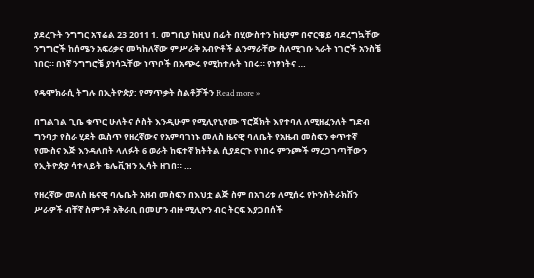ያደረጉት ንግግር አፕሬል 23 2011 1. መግቢያ ከዚህ በፊት በሂውስተን ከዚያም በኖርዌይ ባደረግኳቸው ንግግሮች ከሰሜን አፍሪቃና መካከለኛው ምሥራቅ አብዮቶች ልንማራቸው ስለሚገቡ ኣራት ነገሮች አንስቼ ነበር። በነኛ ንግግሮቼ ያነሳኋቸው ነጥቦች በአጭሩ የሚከተሉት ነበሩ። የነፃነትና …

የዴሞክራሲ ትግሉ በኢትዮጵያ: የማጥቃት ስልቶቻችን Read more »

በግልገል ጊቤ ቁጥር ሁለትና ሶስት እንዲሁም የሚሊየኒየሙ ፕሮጀክት እየተባለ ለሚዘፈንለት ግድብ ግንባታ የስራ ሂደት ዉስጥ የዘረኛውና የአምባገነኑ መለስ ዜናዊ ባለቤት የአዜብ መስፍን ቀጥተኛ የሙስና እጅ እንዳለበት ላለፉት 6 ወራት ከፍተኛ ክትትል ሲያደርጉ የነበሩ ምንጮች ማረጋገጣቸውን የኢትዮጵያ ሳተላይት ቴሌቪዝን ኢሳት ዘገበ። …

የዘረኛው መለስ ዜናዊ ባሌቤት አዘብ መስፍን በእህቷ ልጅ ስም በአገሪቱ ለሚሰሩ የኮንስትራክሽን ሥራዎች ብቸኛ ስምንቶ አቅራቢ በመሆን ብዙ ሚሊዮን ብር ትርፍ እያጋበሰች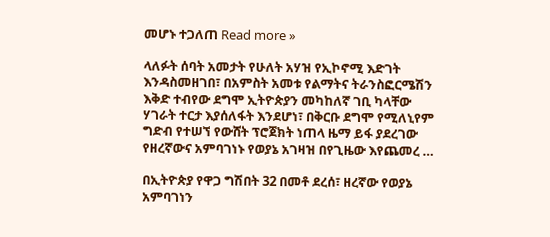መሆኑ ተጋለጠ Read more »

ላለፉት ሰባት አመታት የሁለት አሃዝ የኢኮኖሚ እድገት እንዳስመዘገበ፣ በአምስት አመቱ የልማትና ትራንስፎርሜሽን እቅድ ተብየው ደግሞ ኢትዮጵያን መካከለኛ ገቢ ካላቸው ሃገራት ተርታ እያሰለፋት እንደሆነ፣ በቅርቡ ደግሞ የሚለኒየም ግድብ የተሠኘ የውሸት ፕሮጀክት ነጠላ ዜማ ይፋ ያደረገው የዘረኛውና አምባገነኑ የወያኔ አገዛዝ በየጊዜው እየጨመረ …

በኢትዮጵያ የዋጋ ግሽበት 32 በመቶ ደረሰ፣ ዘረኛው የወያኔ አምባገነን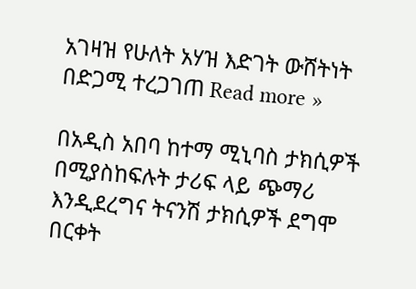አገዛዝ የሁለት አሃዝ እድገት ውሸትነት በድጋሚ ተረጋገጠ Read more »

በአዲስ አበባ ከተማ ሚኒባስ ታክሲዎች በሚያስከፍሉት ታሪፍ ላይ ጭማሪ እንዲደረግና ትናንሽ ታክሲዎች ደግሞ በርቀት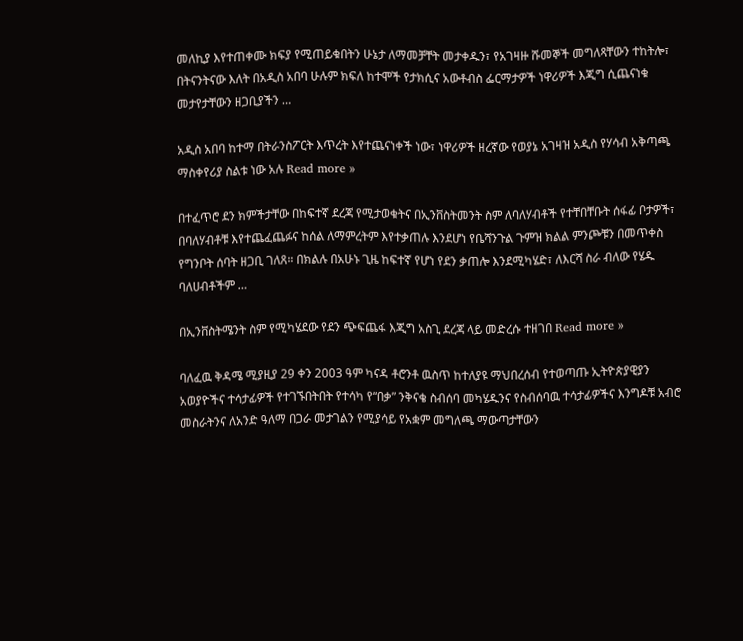መለኪያ እየተጠቀሙ ክፍያ የሚጠይቁበትን ሁኔታ ለማመቻቸት መታቀዱን፣ የአገዛዙ ሹመኞች መግለጻቸውን ተከትሎ፣ በትናንትናው እለት በአዲስ አበባ ሁሉም ክፍለ ከተሞች የታክሲና አውቶብስ ፌርማታዎች ነዋሪዎች እጂግ ሲጨናነቁ መታየታቸውን ዘጋቢያችን …

አዲስ አበባ ከተማ በትራንስፖርት እጥረት እየተጨናነቀች ነው፣ ነዋሪዎች ዘረኛው የወያኔ አገዛዝ አዲስ የሃሳብ አቅጣጫ ማስቀየሪያ ስልቱ ነው አሉ Read more »

በተፈጥሮ ደን ክምችታቸው በከፍተኛ ደረጃ የሚታወቁትና በኢንቨስትመንት ስም ለባለሃብቶች የተቸበቸቡት ሰፋፊ ቦታዎች፣ በባለሃብቶቹ እየተጨፈጨፉና ከሰል ለማምረትም እየተቃጠሉ እንደሆነ የቤሻንጉል ጉምዝ ክልል ምንጮቹን በመጥቀስ የግንቦት ሰባት ዘጋቢ ገለጸ። በክልሉ በአሁኑ ጊዜ ከፍተኛ የሆነ የደን ቃጠሎ እንደሚካሄድ፣ ለእርሻ ስራ ብለው የሄዱ ባለሀብቶችም …

በኢንቨስትሜንት ስም የሚካሄደው የደን ጭፍጨፋ እጂግ አስጊ ደረጃ ላይ መድረሱ ተዘገበ Read more »

ባለፈዉ ቅዳሜ ሚያዚያ 29 ቀን 2003 ዓም ካናዳ ቶሮንቶ ዉስጥ ከተለያዩ ማህበረሰብ የተወጣጡ ኢትዮጵያዊያን አወያዮችና ተሳታፊዎች የተገኙበትበት የተሳካ የ“በቃ” ንቅናቄ ስብሰባ መካሄዱንና የስብሰባዉ ተሳታፊዎችና እንግዶቹ አብሮ መስራትንና ለአንድ ዓለማ በጋራ መታገልን የሚያሳይ የአቋም መግለጫ ማውጣታቸውን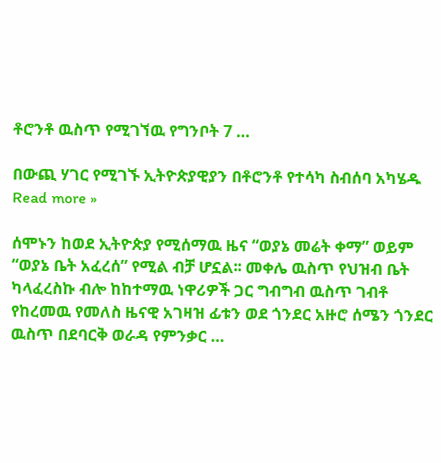ቶሮንቶ ዉስጥ የሚገኘዉ የግንቦት 7 …

በውጪ ሃገር የሚገኙ ኢትዮጵያዊያን በቶሮንቶ የተሳካ ስብሰባ አካሄዱ Read more »

ሰሞኑን ከወደ ኢትዮጵያ የሚሰማዉ ዜና “ወያኔ መሬት ቀማ” ወይም “ወያኔ ቤት አፈረሰ” የሚል ብቻ ሆኗል፡፡ መቀሌ ዉስጥ የህዝብ ቤት ካላፈረስኩ ብሎ ከከተማዉ ነዋሪዎች ጋር ግብግብ ዉስጥ ገብቶ የከረመዉ የመለስ ዜናዊ አገዛዝ ፊቱን ወደ ጎንደር አዙሮ ሰሜን ጎንደር ዉስጥ በደባርቅ ወራዳ የምንቃር …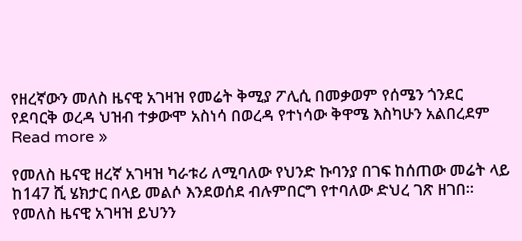የዘረኛውን መለስ ዜናዊ አገዛዝ የመሬት ቅሚያ ፖሊሲ በመቃወም የሰሜን ጎንደር የደባርቅ ወረዳ ህዝብ ተቃውሞ አስነሳ በወረዳ የተነሳው ቅዋሜ እስካሁን አልበረደም Read more »

የመለስ ዜናዊ ዘረኛ አገዛዝ ካራቱሪ ለሚባለው የህንድ ኩባንያ በገፍ ከሰጠው መሬት ላይ ከ147 ሺ ሄክታር በላይ መልሶ እንደወሰደ ብሉምበርግ የተባለው ድህረ ገጽ ዘገበ። የመለስ ዜናዊ አገዛዝ ይህንን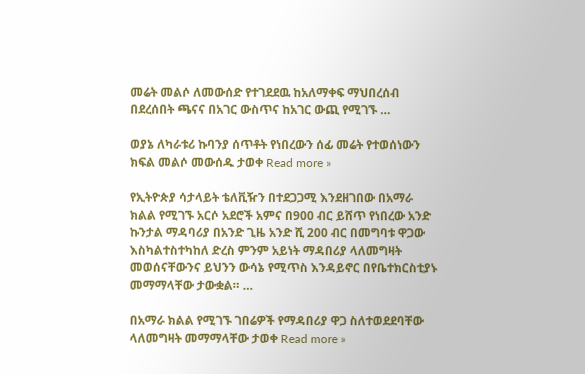መሬት መልሶ ለመውሰድ የተገደደዉ ከአለማቀፍ ማህበረሰብ በደረሰበት ጫናና በአገር ውስጥና ከአገር ውጪ የሚገኙ …

ወያኔ ለካራቱሪ ኩባንያ ሰጥቶት የነበረውን ሰፊ መሬት የተወሰነውን ክፍል መልሶ መውሰዱ ታወቀ Read more »

የኢትዮጵያ ሳታላይት ቴለቪዥን በተደጋጋሚ እንደዘገበው በአማራ ክልል የሚገኙ አርሶ አደሮች አምና በ900 ብር ይሸጥ የነበረው አንድ ኩንታል ማዳባሪያ በአንድ ጊዜ አንድ ሺ 200 ብር በመግባቱ ዋጋው እስካልተስተካከለ ድረስ ምንም አይነት ማዳበሪያ ላለመግዛት መወሰናቸውንና ይህንን ውሳኔ የሚጥስ እንዳይኖር በየቤተክርስቲያኑ መማማላቸው ታውቋል። …

በአማራ ክልል የሚገኙ ገበሬዎች የማዳበሪያ ዋጋ ስለተወደደባቸው ላለመግዛት መማማላቸው ታወቀ Read more »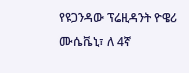የዩጋንዳው ፕሬዚዳንት ዮዌሪ ሙሴቬኒ፣ ለ 4ኛ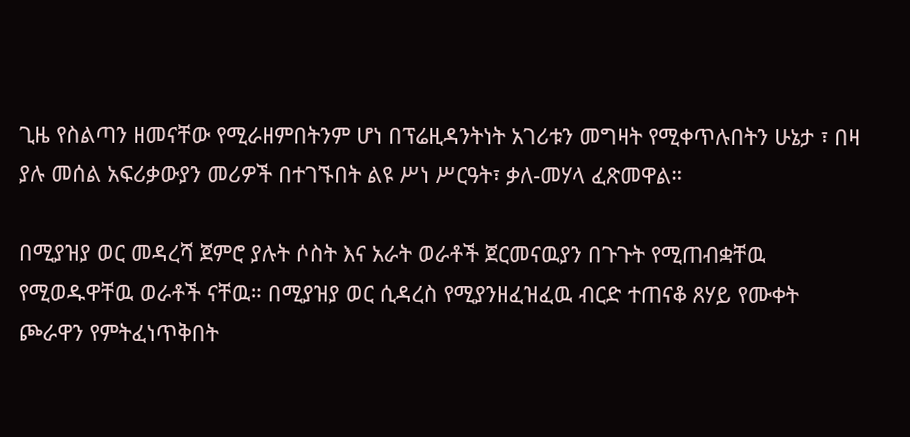ጊዜ የስልጣን ዘመናቸው የሚራዘምበትንም ሆነ በፕሬዚዳንትነት አገሪቱን መግዛት የሚቀጥሉበትን ሁኔታ ፣ በዛ ያሉ መሰል አፍሪቃውያን መሪዎች በተገኙበት ልዩ ሥነ ሥርዓት፣ ቃለ-መሃላ ፈጽመዋል።

በሚያዝያ ወር መዳረሻ ጀምሮ ያሉት ሶስት እና አራት ወራቶች ጀርመናዉያን በጉጉት የሚጠብቋቸዉ የሚወዱዋቸዉ ወራቶች ናቸዉ። በሚያዝያ ወር ሲዳረስ የሚያንዘፈዝፈዉ ብርድ ተጠናቆ ጸሃይ የሙቀት ጮራዋን የምትፈነጥቅበት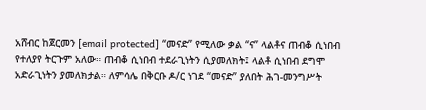አሸብር ከጀርመን [email protected] “መናድ” የሚለው ቃል “ና” ላልቶና ጠብቆ ሲነበብ የተለያየ ትርጉም አለው። ጠብቆ ሲነበብ ተደራጊነትን ሲያመለክት፤ ላልቶ ሲነበብ ደግሞ አድራጊነትን ያመለክታል። ለምሳሌ በቅርቡ ዶ/ር ነገደ “መናድ” ያለበት ሕገ-መንግሥት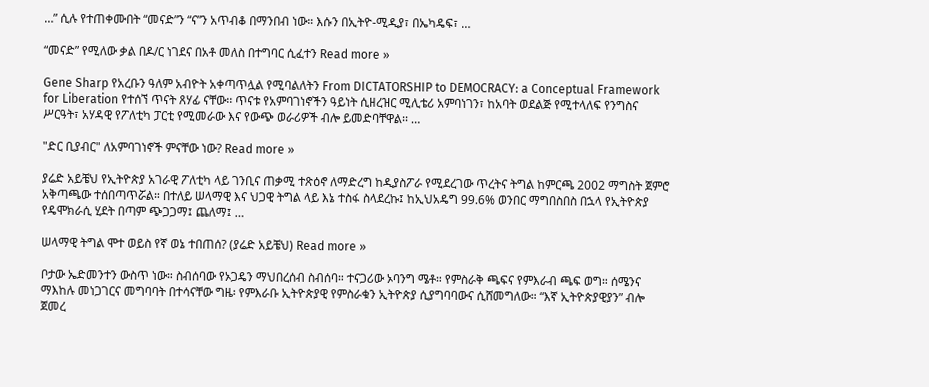…” ሲሉ የተጠቀሙበት “መናድ”ን “ና”ን አጥብቆ በማንበብ ነው። እሱን በኢትዮ-ሚዲያ፣ በኤካዴፍ፣ …

“መናድ” የሚለው ቃል በዶ/ር ነገደና በአቶ መለስ በተግባር ሲፈተን Read more »

Gene Sharp የአረቡን ዓለም አብዮት አቀጣጥሏል የሚባልለትን From DICTATORSHIP to DEMOCRACY: a Conceptual Framework for Liberation የተሰኘ ጥናት ጸሃፊ ናቸው፡፡ ጥናቱ የአምባገነኖችን ዓይነት ሲዘረዝር ሚሊቴሪ አምባነገን፣ ከአባት ወደልጅ የሚተላለፍ የንግስና ሥርዓት፣ አሃዳዊ የፖለቲካ ፓርቲ የሚመራው እና የውጭ ወራሪዎች ብሎ ይመድባቸዋል፡፡ …

"ድር ቢያብር" ለአምባገነኖች ምናቸው ነው? Read more »

ያሬድ አይቼህ የኢትዮጵያ አገራዊ ፖለቲካ ላይ ገንቢና ጠቃሚ ተጽዕኖ ለማድረግ ከዲያስፖራ የሚደረገው ጥረትና ትግል ከምርጫ 2002 ማግስት ጀምሮ አቅጣጫው ተሰበጣጥሯል። በተለይ ሠላማዊ እና ህጋዊ ትግል ላይ እኔ ተስፋ ስላደረኩ፤ ከኢህአዴግ 99.6% ወንበር ማግበስበስ በኋላ የኢትዮጵያ የዴሞክራሲ ሂደት በጣም ጭጋጋማ፤ ጨለማ፤ …

ሠላማዊ ትግል ሞተ ወይስ የኛ ወኔ ተበጠሰ? (ያሬድ አይቼህ) Read more »

ቦታው ኤድመንተን ውስጥ ነው። ስብሰባው የኦጋዴን ማህበረሰብ ስብሰባ። ተናጋሪው ኦባንግ ሜቶ። የምስራቅ ጫፍና የምእራብ ጫፍ ወግ። ሰሜንና ማእከሉ መነጋገርና መግባባት በተሳናቸው ግዜ፡ የምእራቡ ኢትዮጵያዊ የምስራቁን ኢትዮጵያ ሲያግባባውና ሲሸመግለው። “እኛ ኢትዮጵያዊያን” ብሎ ጀመረ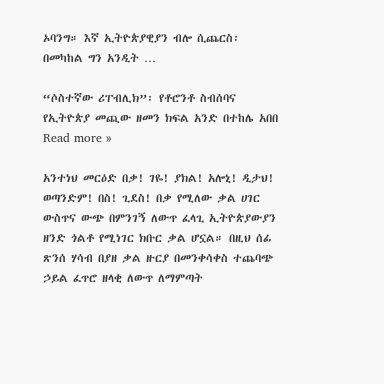ኦባንግ። እኛ ኢትዮጵያዊያን ብሎ ሲጨርስ፡ በመካከል ግን አንዲት …

“ሶስተኛው ሪፐብሊክ”፡ የቶሮንቶ ስብሰባና የኢትዮጵያ መጪው ዘመን ክፍል አንድ በተከሌ አበበ Read more »

አንተነህ መርዕድ በቃ! ገዬ! ያክል! አሎኒ! ዲታህ! ወጣንድም! በስ! ጊደስ! በቃ የሚለው ቃል ሀገር ውስጥና ውጭ በምንገኝ ለውጥ ፈላጊ ኢትዮጵያውያን ዘንድ ጎልቶ የሚነገር ክቡር ቃል ሆኗል። በዚህ ሰፊ ጽንሰ ሃሳብ በያዘ ቃል ዙርያ በመንቀሳቀስ ተጨባጭ ኃይል ፈጥሮ ዘላቂ ለውጥ ለማምጣት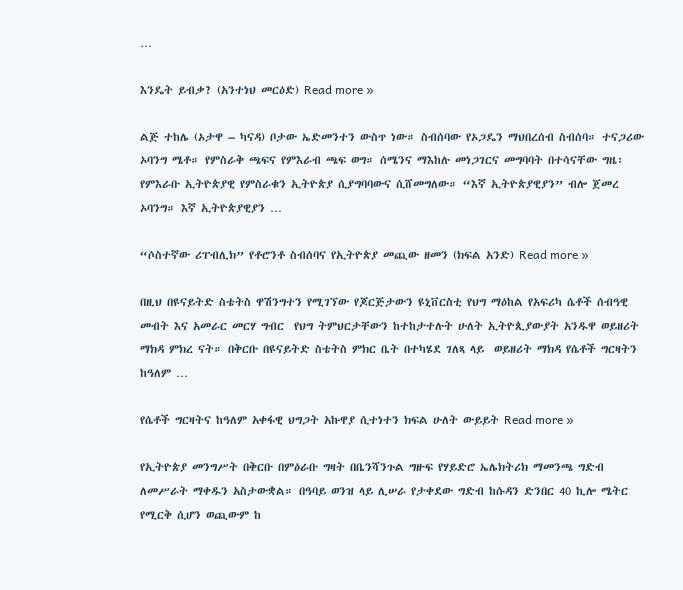…

እንዴት ይብቃ? (አንተነህ መርዕድ) Read more »

ልጅ ተከሌ (ኦታዋ – ካናዳ) ቦታው ኤድመንተን ውስጥ ነው። ስብሰባው የኦጋዴን ማህበረሰብ ስብሰባ። ተናጋሪው ኦባንግ ሜቶ። የምስራቅ ጫፍና የምእራብ ጫፍ ወግ። ሰሜንና ማእከሉ መነጋገርና መግባባት በተሳናቸው ግዜ፡ የምእራቡ ኢትዮጵያዊ የምስራቁን ኢትዮጵያ ሲያግባባውና ሲሸመግለው። “እኛ ኢትዮጵያዊያን” ብሎ ጀመረ ኦባንግ። እኛ ኢትዮጵያዊያን …

“ሶስተኛው ሪፐብሊክ” የቶሮንቶ ስብሰባና የኢትዮጵያ መጪው ዘመን (ክፍል አንድ) Read more »

በዚህ በዩናይትድ ስቴትስ ዋሽንግተን የሚገኘው የጆርጅታውን ዩኒቨርስቲ የህግ ማዕከል የአፍሪካ ሴቶች ሰብዓዊ መብት እና አመራር መርሃ ግብር  የህግ ትምህርታቸውን ከተከታተሉት ሁለት ኢትዮጲያውያት አንዱዋ ወይዘሪት ማክዳ ምክረ ናት። በቅርቡ በዩናይትድ ስቴትስ ምክር ቤት በተካሄደ ገለጻ ላይ  ወይዘሪት ማክዳ የሴቶች ግርዛትን ከዓለም …

የሴቶች ግርዛትና ከዓለም አቀፋዊ ህግጋት አኩዋያ ሲተነተን ክፍል ሁለት ውይይት Read more »

የኢትዮጵያ መንግሥት በቅርቡ በምዕራቡ ግዛት በቤንሻንጉል ግዙፍ የሃይድሮ ኤሌክትሪክ ማመንጫ ግድብ ለመሥራት ማቀዱን አስታውቋል። በዓባይ ወንዝ ላይ ሊሠራ የታቀደው ግድብ ከሱዳን ድንበር 40 ኪሎ ሜትር የሚርቅ ሲሆን ወጪውም ከ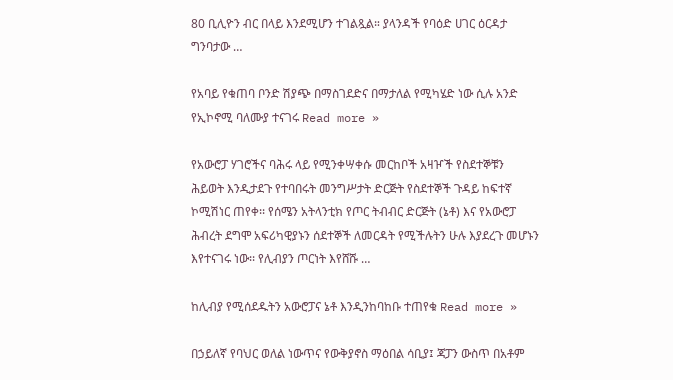80 ቢሊዮን ብር በላይ እንደሚሆን ተገልጿል። ያላንዳች የባዕድ ሀገር ዕርዳታ ግንባታው …

የአባይ የቁጠባ ቦንድ ሽያጭ በማስገደድና በማታለል የሚካሄድ ነው ሲሉ አንድ የኢኮኖሚ ባለሙያ ተናገሩ Read more »

የአውሮፓ ሃገሮችና ባሕሩ ላይ የሚንቀሣቀሱ መርከቦች አዛዦች የስደተኞቹን ሕይወት እንዲታደጉ የተባበሩት መንግሥታት ድርጅት የስደተኞች ጉዳይ ከፍተኛ ኮሚሽነር ጠየቀ፡፡ የሰሜን አትላንቲክ የጦር ትብብር ድርጅት (ኔቶ) እና የአውሮፓ ሕብረት ደግሞ አፍሪካዊያኑን ሰደተኞች ለመርዳት የሚችሉትን ሁሉ እያደረጉ መሆኑን እየተናገሩ ነው፡፡ የሊብያን ጦርነት እየሸሹ …

ከሊብያ የሚሰደዱትን አውሮፓና ኔቶ እንዲንከባከቡ ተጠየቁ Read more »

በኃይለኛ የባህር ወለል ነውጥና የውቅያኖስ ማዕበል ሳቢያ፤ ጃፓን ውስጥ በአቶም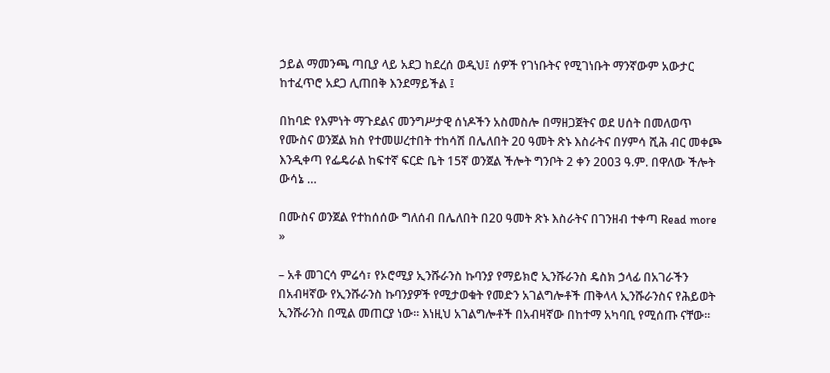ኃይል ማመንጫ ጣቢያ ላይ አደጋ ከደረሰ ወዲህ፤ ሰዎች የገነቡትና የሚገነቡት ማንኛውም አውታር ከተፈጥሮ አደጋ ሊጠበቅ እንደማይችል ፤

በከባድ የእምነት ማጉደልና መንግሥታዊ ሰነዶችን አስመስሎ በማዘጋጀትና ወደ ሀሰት በመለወጥ የሙስና ወንጀል ክስ የተመሠረተበት ተከሳሽ በሌለበት 20 ዓመት ጽኑ እስራትና በሃምሳ ሺሕ ብር መቀጮ እንዲቀጣ የፌዴራል ከፍተኛ ፍርድ ቤት 15ኛ ወንጀል ችሎት ግንቦት 2 ቀን 2003 ዓ.ም. በዋለው ችሎት ውሳኔ …

በሙስና ወንጀል የተከሰሰው ግለሰብ በሌለበት በ20 ዓመት ጽኑ እስራትና በገንዘብ ተቀጣ Read more »

– አቶ መገርሳ ምሬሳ፣ የኦሮሚያ ኢንሹራንስ ኩባንያ የማይክሮ ኢንሹራንስ ዴስክ ኃላፊ በአገራችን በአብዛኛው የኢንሹራንስ ኩባንያዎች የሚታወቁት የመድን አገልግሎቶች ጠቅላላ ኢንሹራንስና የሕይወት ኢንሹራንስ በሚል መጠርያ ነው፡፡ እነዚህ አገልግሎቶች በአብዛኛው በከተማ አካባቢ የሚሰጡ ናቸው፡፡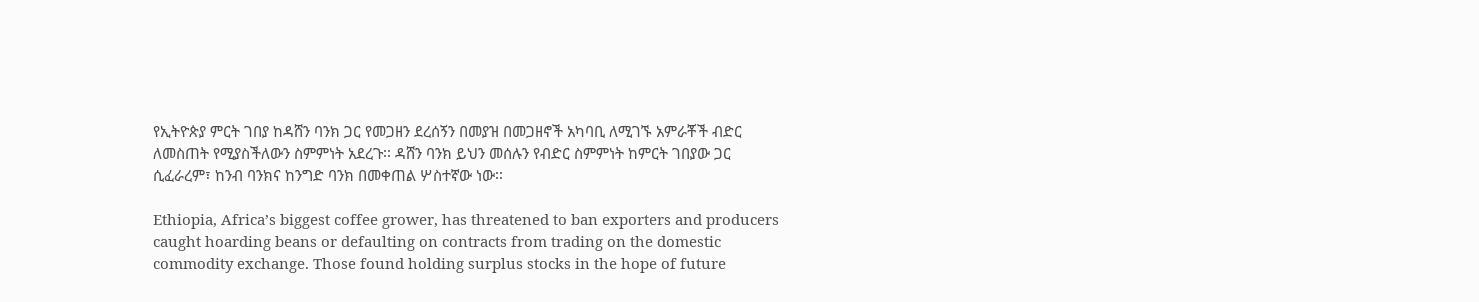የኢትዮጵያ ምርት ገበያ ከዳሸን ባንክ ጋር የመጋዘን ደረሰኝን በመያዝ በመጋዘኖች አካባቢ ለሚገኙ አምራቾች ብድር ለመስጠት የሚያስችለውን ስምምነት አደረጉ፡፡ ዳሸን ባንክ ይህን መሰሉን የብድር ስምምነት ከምርት ገበያው ጋር ሲፈራረም፣ ከንብ ባንክና ከንግድ ባንክ በመቀጠል ሦስተኛው ነው፡፡

Ethiopia, Africa’s biggest coffee grower, has threatened to ban exporters and producers caught hoarding beans or defaulting on contracts from trading on the domestic commodity exchange. Those found holding surplus stocks in the hope of future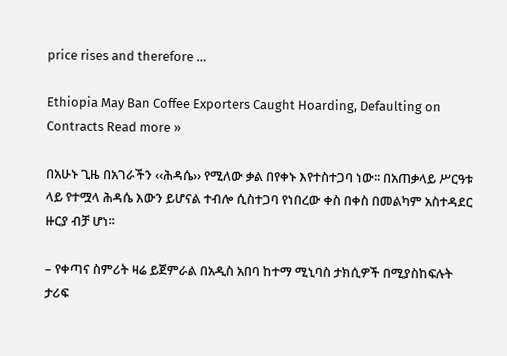price rises and therefore …

Ethiopia May Ban Coffee Exporters Caught Hoarding, Defaulting on Contracts Read more »

በአሁኑ ጊዜ በአገራችን ‹‹ሕዳሴ›› የሚለው ቃል በየቀኑ እየተስተጋባ ነው፡፡ በአጠቃላይ ሥርዓቱ ላይ የተሟላ ሕዳሴ እውን ይሆናል ተብሎ ሲስተጋባ የነበረው ቀስ በቀስ በመልካም አስተዳደር ዙርያ ብቻ ሆነ፡፡

– የቀጣና ስምሪት ዛሬ ይጀምራል በአዲስ አበባ ከተማ ሚኒባስ ታክሲዎች በሚያስከፍሉት ታሪፍ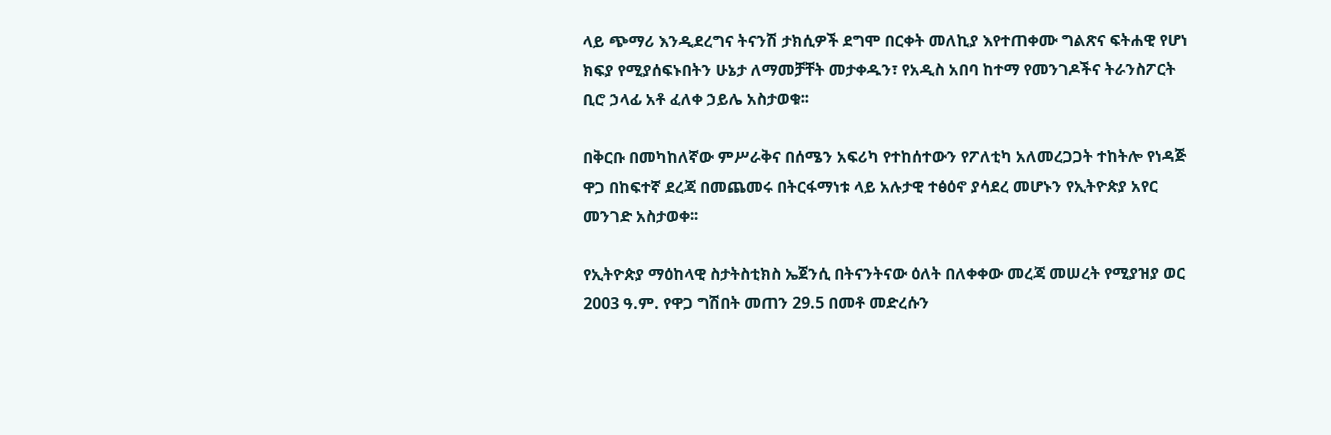ላይ ጭማሪ እንዲደረግና ትናንሽ ታክሲዎች ደግሞ በርቀት መለኪያ እየተጠቀሙ ግልጽና ፍትሐዊ የሆነ ክፍያ የሚያሰፍኑበትን ሁኔታ ለማመቻቸት መታቀዱን፣ የአዲስ አበባ ከተማ የመንገዶችና ትራንስፖርት ቢሮ ኃላፊ አቶ ፈለቀ ኃይሌ አስታወቁ፡፡

በቅርቡ በመካከለኛው ምሥራቅና በሰሜን አፍሪካ የተከሰተውን የፖለቲካ አለመረጋጋት ተከትሎ የነዳጅ ዋጋ በከፍተኛ ደረጃ በመጨመሩ በትርፋማነቱ ላይ አሉታዊ ተፅዕኖ ያሳደረ መሆኑን የኢትዮጵያ አየር መንገድ አስታወቀ፡፡

የኢትዮጵያ ማዕከላዊ ስታትስቲክስ ኤጀንሲ በትናንትናው ዕለት በለቀቀው መረጃ መሠረት የሚያዝያ ወር 2003 ዓ.ም. የዋጋ ግሽበት መጠን 29.5 በመቶ መድረሱን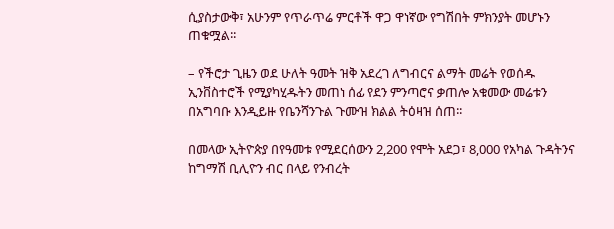ሲያስታውቅ፣ አሁንም የጥራጥሬ ምርቶች ዋጋ ዋነኛው የግሽበት ምክንያት መሆኑን ጠቁሟል፡፡

– የችሮታ ጊዜን ወደ ሁለት ዓመት ዝቅ አደረገ ለግብርና ልማት መሬት የወሰዱ ኢንቨስተሮች የሚያካሂዱትን መጠነ ሰፊ የደን ምንጣሮና ቃጠሎ አቁመው መሬቱን በአግባቡ እንዲይዙ የቤንሻንጉል ጉሙዝ ክልል ትዕዛዝ ሰጠ፡፡

በመላው ኢትዮጵያ በየዓመቱ የሚደርሰውን 2,200 የሞት አደጋ፣ 8,000 የአካል ጉዳትንና ከግማሽ ቢሊዮን ብር በላይ የንብረት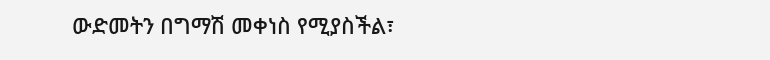ውድመትን በግማሽ መቀነስ የሚያስችል፣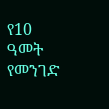የ10 ዓመት የመንገድ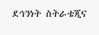ደኅንነት ስትራቴጂና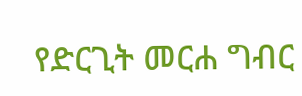የድርጊት መርሐ ግብር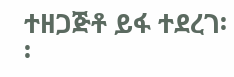ተዘጋጅቶ ይፋ ተደረገ፡፡